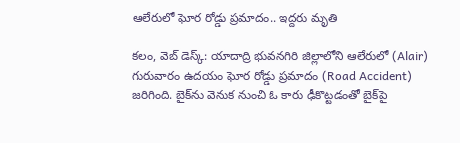ఆలేరులో ఘోర రోడ్డు ప్ర‌మాదం.. ఇద్ద‌రు మృతి

క‌లం, వెబ్ డెస్క్: యాదాద్రి భువ‌న‌గిరి జిల్లాలోని ఆలేరులో (Alair) గురువారం ఉద‌యం ఘోర రోడ్డు ప్రమాదం (Road Accident) జ‌రిగింది. బైక్‌ను వెనుక నుంచి ఓ కారు ఢీకొట్ట‌డంతో బైక్‌పై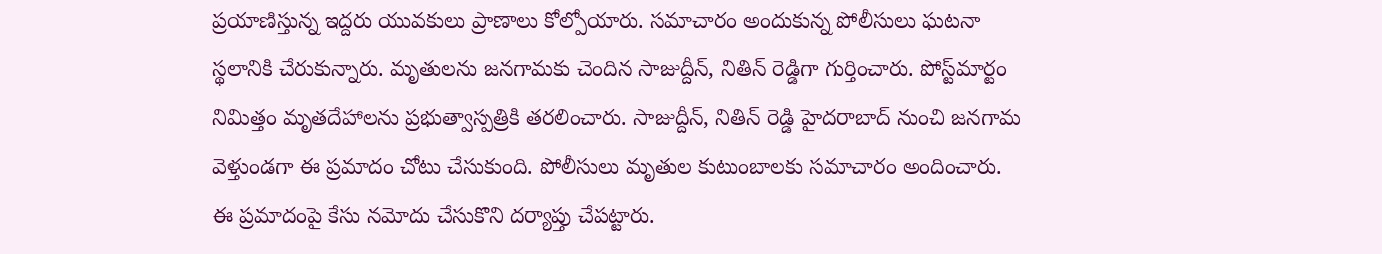ప్ర‌యాణిస్తున్న‌ ఇద్ద‌రు యువ‌కులు ప్రాణాలు కోల్పోయారు. స‌మాచారం అందుకున్న పోలీసులు ఘ‌ట‌నా స్థ‌లానికి చేరుకున్నారు. మృతుల‌ను జ‌న‌గామ‌కు చెందిన సాజుద్దీన్‌, నితిన్ రెడ్డిగా గుర్తించారు. పోస్ట్‌మార్టం నిమిత్తం మృత‌దేహాల‌ను ప్ర‌భుత్వాస్ప‌త్రికి త‌ర‌లించారు. సాజుద్దీన్‌, నితిన్ రెడ్డి హైద‌రాబాద్ నుంచి జ‌న‌గామ వెళ్తుండ‌గా ఈ ప్ర‌మాదం చోటు చేసుకుంది. పోలీసులు మృతుల కుటుంబాల‌కు స‌మాచారం అందించారు. ఈ ప్ర‌మాదంపై కేసు న‌మోదు చేసుకొని ద‌ర్యాప్తు చేప‌ట్టారు.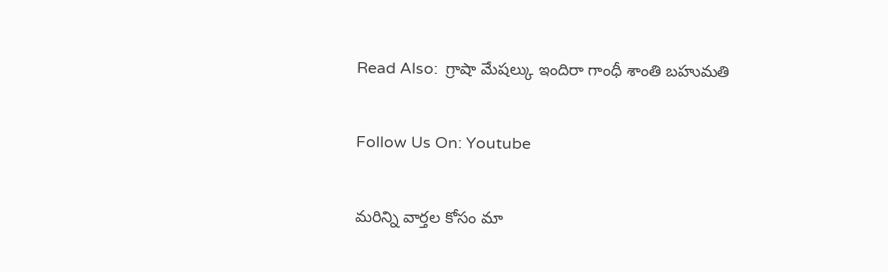Read Also:  గ్రాషా మేషల్కు ఇందిరా గాంధీ శాంతి బహుమతి

Follow Us On: Youtube

మ‌రిన్ని వార్త‌ల కోసం మా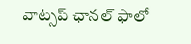వాట్స‌ప్ ఛాన‌ల్ ఫాలో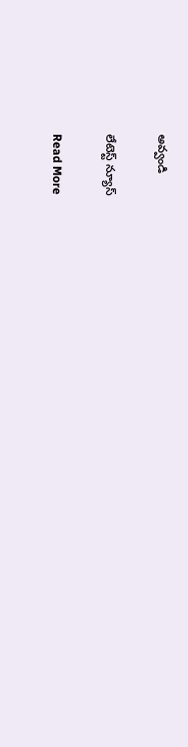అవ్వండి

లేటెస్ట్ న్యూస్‌

Read More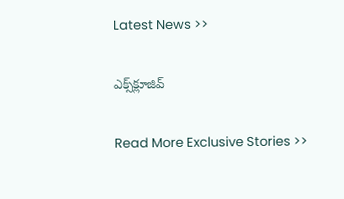Latest News >>

ఎక్స్‌క్లూజివ్‌

Read More Exclusive Stories >>